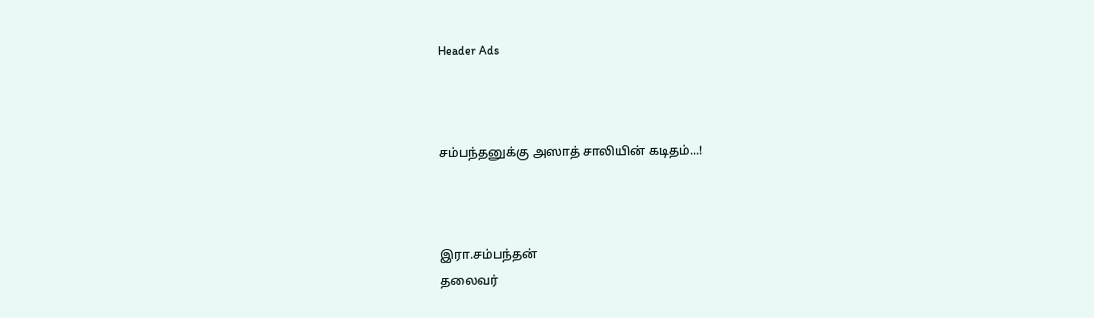Header Ads



சம்பந்தனுக்கு அஸாத் சாலியின் கடிதம்...!



இரா.சம்பந்தன்
தலைவர்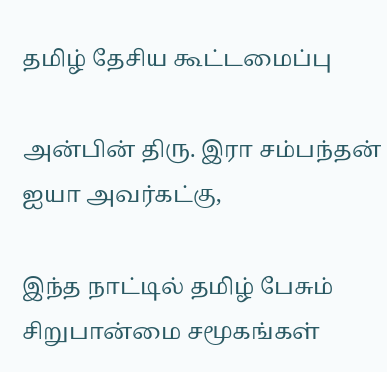தமிழ் தேசிய கூட்டமைப்பு

அன்பின் திரு. இரா சம்பந்தன் ஐயா அவர்கட்கு,

இந்த நாட்டில் தமிழ் பேசும் சிறுபான்மை சமூகங்கள்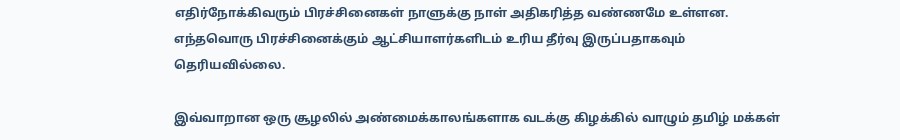எதிர்நோக்கிவரும் பிரச்சினைகள் நாளுக்கு நாள் அதிகரித்த வண்ணமே உள்ளன. எந்தவொரு பிரச்சினைக்கும் ஆட்சியாளர்களிடம் உரிய தீர்வு இருப்பதாகவும் தெரியவில்லை.

இவ்வாறான ஒரு சூழலில் அண்மைக்காலங்களாக வடக்கு கிழக்கில் வாழும் தமிழ் மக்கள்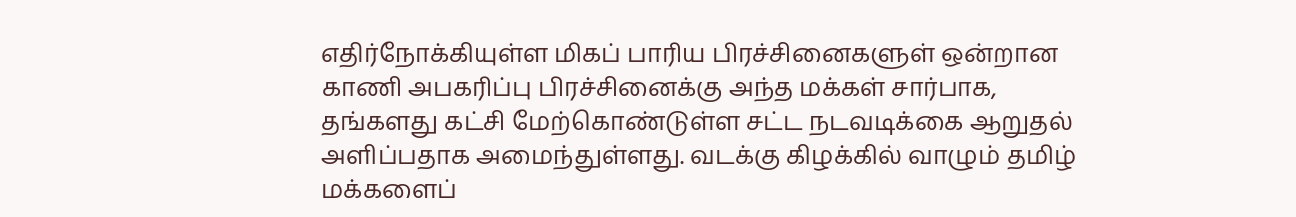எதிர்நோக்கியுள்ள மிகப் பாரிய பிரச்சினைகளுள் ஒன்றான காணி அபகரிப்பு பிரச்சினைக்கு அந்த மக்கள் சார்பாக, தங்களது கட்சி மேற்கொண்டுள்ள சட்ட நடவடிக்கை ஆறுதல் அளிப்பதாக அமைந்துள்ளது. வடக்கு கிழக்கில் வாழும் தமிழ் மக்களைப்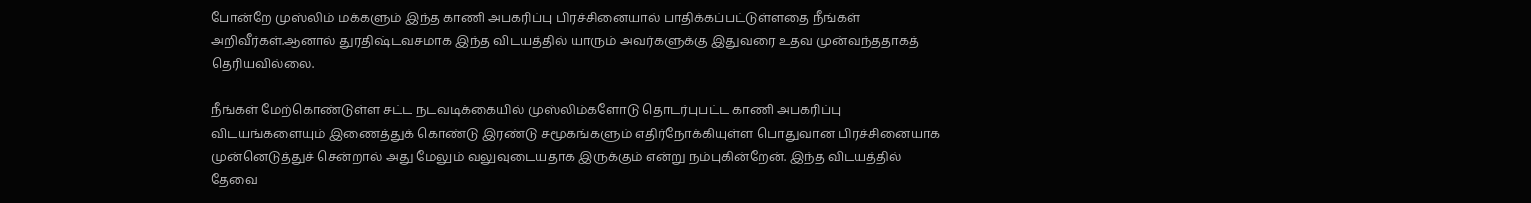போன்றே முஸ்லிம் மக்களும் இந்த காணி அபகரிப்பு பிரச்சினையால் பாதிக்கப்பட்டுள்ளதை நீங்கள் அறிவீர்கள்.ஆனால் துரதிஷ்டவசமாக இந்த விடயத்தில் யாரும் அவர்களுக்கு இதுவரை உதவ முன்வந்ததாகத் தெரியவில்லை.

நீங்கள் மேற்கொண்டுள்ள சட்ட நடவடிக்கையில் முஸ்லிம்களோடு தொடர்புபட்ட காணி அபகரிப்பு விடயங்களையும் இணைத்துக் கொண்டு இரண்டு சமூகங்களும் எதிர்நோக்கியுள்ள பொதுவான பிரச்சினையாக முன்னெடுத்துச் சென்றால் அது மேலும் வலுவுடையதாக இருக்கும் என்று நம்புகின்றேன். இந்த விடயத்தில் தேவை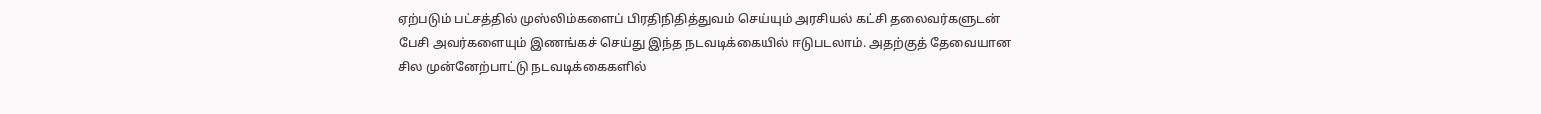ஏற்படும் பட்சத்தில் முஸ்லிம்களைப் பிரதிநிதித்துவம் செய்யும் அரசியல் கட்சி தலைவர்களுடன் பேசி அவர்களையும் இணங்கச் செய்து இந்த நடவடிக்கையில் ஈடுபடலாம். அதற்குத் தேவையான சில முன்னேற்பாட்டு நடவடிக்கைகளில்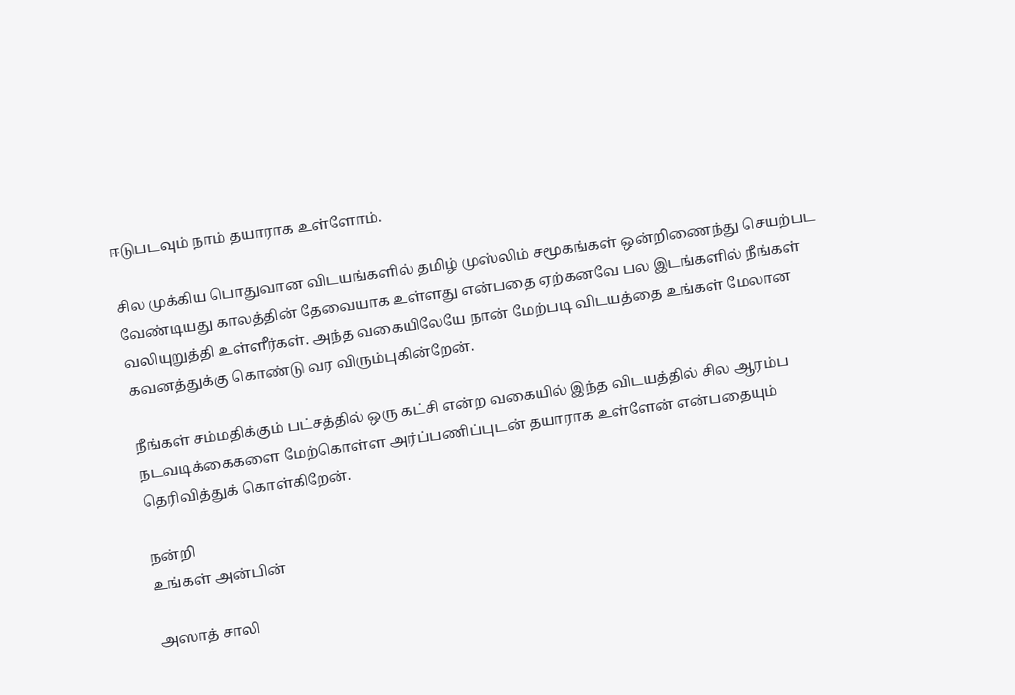ஈடுபடவும் நாம் தயாராக உள்ளோம்.

சில முக்கிய பொதுவான விடயங்களில் தமிழ் முஸ்லிம் சமூகங்கள் ஒன்றிணைந்து செயற்பட வேண்டியது காலத்தின் தேவையாக உள்ளது என்பதை ஏற்கனவே பல இடங்களில் நீங்கள் வலியுறுத்தி உள்ளீர்கள். அந்த வகையிலேயே நான் மேற்படி விடயத்தை உங்கள் மேலான கவனத்துக்கு கொண்டு வர விரும்புகின்றேன்.

நீங்கள் சம்மதிக்கும் பட்சத்தில் ஒரு கட்சி என்ற வகையில் இந்த விடயத்தில் சில ஆரம்ப நடவடிக்கைகளை மேற்கொள்ள அர்ப்பணிப்புடன் தயாராக உள்ளேன் என்பதையும் தெரிவித்துக் கொள்கிறேன்.

நன்றி
உங்கள் அன்பின்

அஸாத் சாலி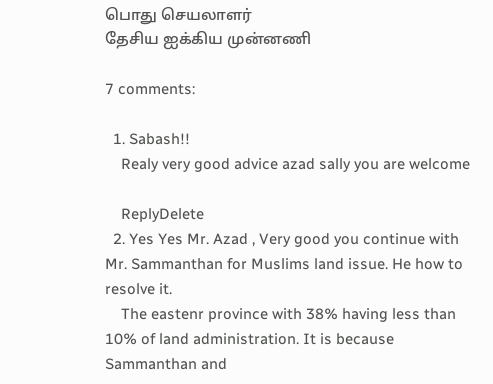பொது செயலாளர்
தேசிய ஐக்கிய முன்னணி

7 comments:

  1. Sabash!!
    Realy very good advice azad sally you are welcome

    ReplyDelete
  2. Yes Yes Mr. Azad , Very good you continue with Mr. Sammanthan for Muslims land issue. He how to resolve it.
    The eastenr province with 38% having less than 10% of land administration. It is because Sammanthan and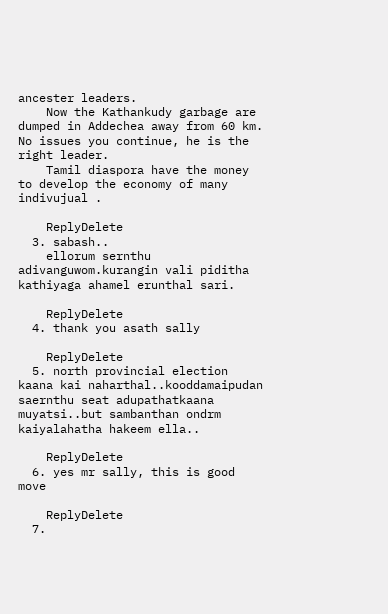ancester leaders.
    Now the Kathankudy garbage are dumped in Addechea away from 60 km. No issues you continue, he is the right leader.
    Tamil diaspora have the money to develop the economy of many indivujual .

    ReplyDelete
  3. sabash..
    ellorum sernthu adivanguwom.kurangin vali piditha kathiyaga ahamel erunthal sari.

    ReplyDelete
  4. thank you asath sally

    ReplyDelete
  5. north provincial election kaana kai naharthal..kooddamaipudan saernthu seat adupathatkaana muyatsi..but sambanthan ondrm kaiyalahatha hakeem ella..

    ReplyDelete
  6. yes mr sally, this is good move

    ReplyDelete
  7.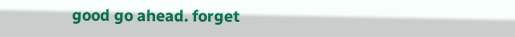good go ahead. forget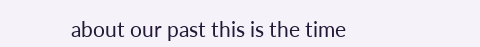about our past this is the time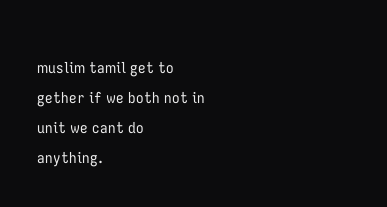muslim tamil get to gether if we both not in unit we cant do anything.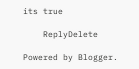its true

    ReplyDelete

Powered by Blogger.